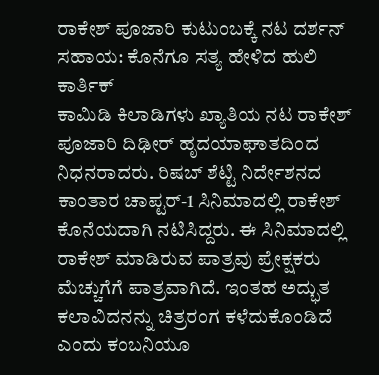ರಾಕೇಶ್ ಪೂಜಾರಿ ಕುಟುಂಬಕ್ಕೆ ನಟ ದರ್ಶನ್ ಸಹಾಯ: ಕೊನೆಗೂ ಸತ್ಯ ಹೇಳಿದ ಹುಲಿ ಕಾರ್ತಿಕ್
ಕಾಮಿಡಿ ಕಿಲಾಡಿಗಳು ಖ್ಯಾತಿಯ ನಟ ರಾಕೇಶ್ ಪೂಜಾರಿ ದಿಢೀರ್ ಹೃದಯಾಘಾತದಿಂದ ನಿಧನರಾದರು. ರಿಷಬ್ ಶೆಟ್ಟಿ ನಿರ್ದೇಶನದ ಕಾಂತಾರ ಚಾಪ್ಟರ್-1 ಸಿನಿಮಾದಲ್ಲಿ ರಾಕೇಶ್ ಕೊನೆಯದಾಗಿ ನಟಿಸಿದ್ದರು. ಈ ಸಿನಿಮಾದಲ್ಲಿ ರಾಕೇಶ್ ಮಾಡಿರುವ ಪಾತ್ರವು ಪ್ರೇಕ್ಷಕರು ಮೆಚ್ಚುಗೆಗೆ ಪಾತ್ರವಾಗಿದೆ. ಇಂತಹ ಅದ್ಭುತ ಕಲಾವಿದನನ್ನು ಚಿತ್ರರಂಗ ಕಳೆದುಕೊಂಡಿದೆ ಎಂದು ಕಂಬನಿಯೂ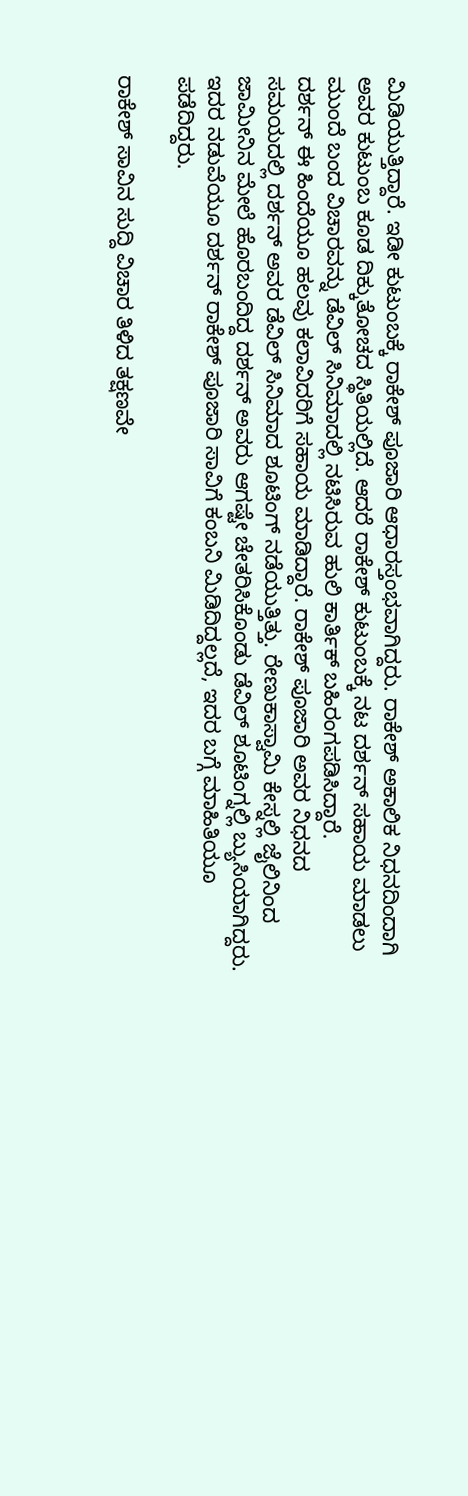ಮಿಡಿಯುತ್ತಿದ್ದಾರೆ. ಇಡೀ ಕುಟುಂಬಕ್ಕೆ ರಾಕೇಶ್ ಪೂಜಾರಿ ಆಧಾರಸ್ತಂಭವಾಗಿದ್ದರು. ರಾಕೇಶ್ ಅಕಾಲಿಕ ನಿಧನದಿಂದಾಗಿ ಅವರ ಕುಟುಂಬ ಕೂಡ ದಿಕ್ಕುತೋಚದ ಸ್ಥಿತಿಯಲ್ಲಿದೆ. ಆದರೆ ರಾಕೇಶ್ ಕುಟುಂಬಕ್ಕೆ ನಟ ದರ್ಶನ್ ಸಹಾಯ ಮಾಡಲು ಮುಂದೆ ಬಂದ ವಿಚಾರವನ್ನು ಡೆವಿಲ್ ಸಿನಿಮಾದಲ್ಲಿ ನಟಿಸಿರುವ ಹುಲಿ ಕಾರ್ತಿಕ್ ಬಹಿರಂಗಪಡಿಸಿದ್ದಾರೆ.
ದರ್ಶನ್ ಈ ಹಿಂದೆಯೂ ಹಲವು ಕಲಾವಿದರಿಗೆ ಸಹಾಯ ಮಾಡಿದ್ದಾರೆ. ರಾಕೇಶ್ ಪೂಜಾರಿ ಅವರ ನಿಧನದ ಸಮಯದಲ್ಲಿ ದರ್ಶನ್ ಅವರ ಡೆವಿಲ್ ಸಿನಿಮಾದ ಶೂಟಿಂಗ್ ನಡೆಯುತ್ತಿತ್ತು. ರೇಣುಕಾಸ್ವಾಮಿ ಕೇಸ್ನಲ್ಲಿ ಜೈಲಿನಿಂದ ಜಾಮೀನಿನ ಮೇಲೆ ಹೊರಬಂದಿದ್ದ ದರ್ಶನ್ ಅವರು ಆಗಷ್ಟೇ ಚೇತರಿಸಿಕೊಂಡು ಡೆವಿಲ್ ಶೂಟಿಂಗ್ನಲ್ಲಿ ಬ್ಯುಸಿಯಾಗಿದ್ದರು. ಇದರ ನಡುವೆಯೂ ದರ್ಶನ್ ರಾಕೇಶ್ ಪೂಜಾರಿ ಸಾವಿಗೆ ಕಂಬನಿ ಮಿಡಿದಿದ್ದಲ್ಲದೆ, ಇದರ ಬಗ್ಗೆ ಮಾಹಿತಿಯೂ ಪಡೆದಿದ್ದರು.

ರಾಕೇಶ್ ಸಾವಿನ ಸುದ್ದಿ ವಿಚಾರ ತಿಳಿದ ತಕ್ಷಣವೇ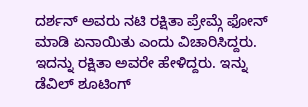ದರ್ಶನ್ ಅವರು ನಟಿ ರಕ್ಷಿತಾ ಪ್ರೇಮ್ಗೆ ಫೋನ್ ಮಾಡಿ ಏನಾಯಿತು ಎಂದು ವಿಚಾರಿಸಿದ್ದರು. ಇದನ್ನು ರಕ್ಷಿತಾ ಅವರೇ ಹೇಳಿದ್ದರು. ಇನ್ನು ಡೆವಿಲ್ ಶೂಟಿಂಗ್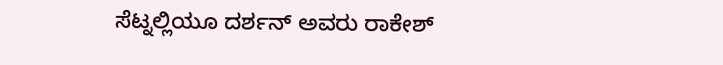ಸೆಟ್ನಲ್ಲಿಯೂ ದರ್ಶನ್ ಅವರು ರಾಕೇಶ್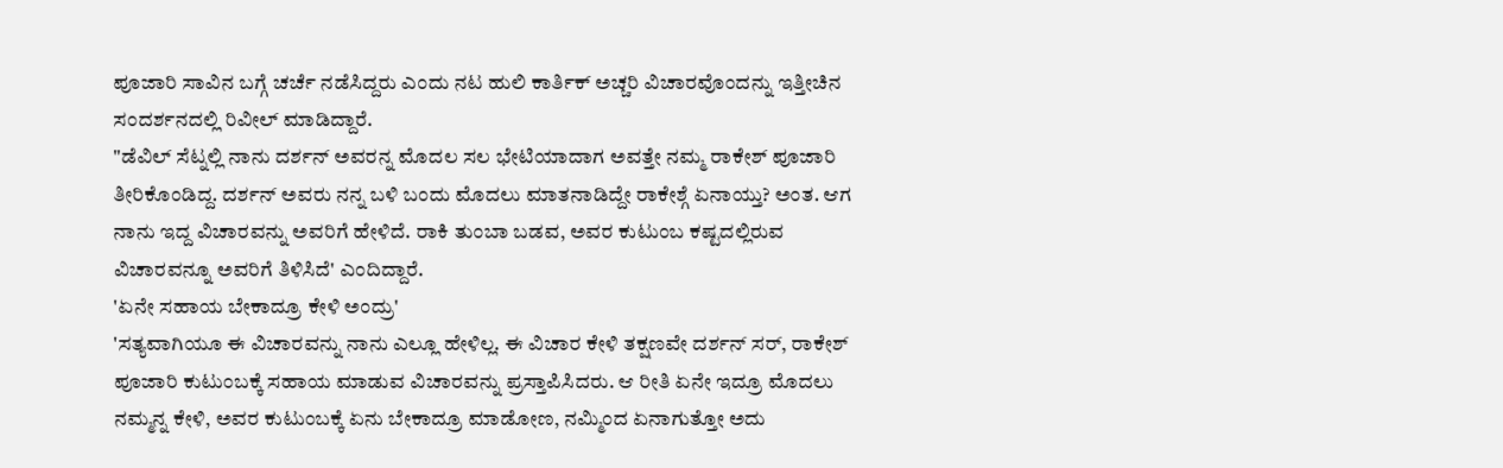ಪೂಜಾರಿ ಸಾವಿನ ಬಗ್ಗೆ ಚರ್ಚೆ ನಡೆಸಿದ್ದರು ಎಂದು ನಟ ಹುಲಿ ಕಾರ್ತಿಕ್ ಅಚ್ಚರಿ ವಿಚಾರವೊಂದನ್ನು ಇತ್ತೀಚಿನ ಸಂದರ್ಶನದಲ್ಲಿ ರಿವೀಲ್ ಮಾಡಿದ್ದಾರೆ.
"ಡೆವಿಲ್ ಸೆಟ್ನಲ್ಲಿ ನಾನು ದರ್ಶನ್ ಅವರನ್ನ ಮೊದಲ ಸಲ ಭೇಟಿಯಾದಾಗ ಅವತ್ತೇ ನಮ್ಮ ರಾಕೇಶ್ ಪೂಜಾರಿ ತೀರಿಕೊಂಡಿದ್ದ. ದರ್ಶನ್ ಅವರು ನನ್ನ ಬಳಿ ಬಂದು ಮೊದಲು ಮಾತನಾಡಿದ್ದೇ ರಾಕೇಶ್ಗೆ ಏನಾಯ್ತು? ಅಂತ. ಆಗ ನಾನು ಇದ್ದ ವಿಚಾರವನ್ನು ಅವರಿಗೆ ಹೇಳಿದೆ. ರಾಕಿ ತುಂಬಾ ಬಡವ, ಅವರ ಕುಟುಂಬ ಕಷ್ಟದಲ್ಲಿರುವ ವಿಚಾರವನ್ನೂ ಅವರಿಗೆ ತಿಳಿಸಿದೆ' ಎಂದಿದ್ದಾರೆ.
'ಏನೇ ಸಹಾಯ ಬೇಕಾದ್ರೂ ಕೇಳಿ ಅಂದ್ರು'
'ಸತ್ಯವಾಗಿಯೂ ಈ ವಿಚಾರವನ್ನು ನಾನು ಎಲ್ಲೂ ಹೇಳಿಲ್ಲ. ಈ ವಿಚಾರ ಕೇಳಿ ತಕ್ಷಣವೇ ದರ್ಶನ್ ಸರ್, ರಾಕೇಶ್ ಪೂಜಾರಿ ಕುಟುಂಬಕ್ಕೆ ಸಹಾಯ ಮಾಡುವ ವಿಚಾರವನ್ನು ಪ್ರಸ್ತಾಪಿಸಿದರು. ಆ ರೀತಿ ಏನೇ ಇದ್ರೂ ಮೊದಲು ನಮ್ಮನ್ನ ಕೇಳಿ, ಅವರ ಕುಟುಂಬಕ್ಕೆ ಏನು ಬೇಕಾದ್ರೂ ಮಾಡೋಣ, ನಮ್ಮಿಂದ ಏನಾಗುತ್ತೋ ಅದು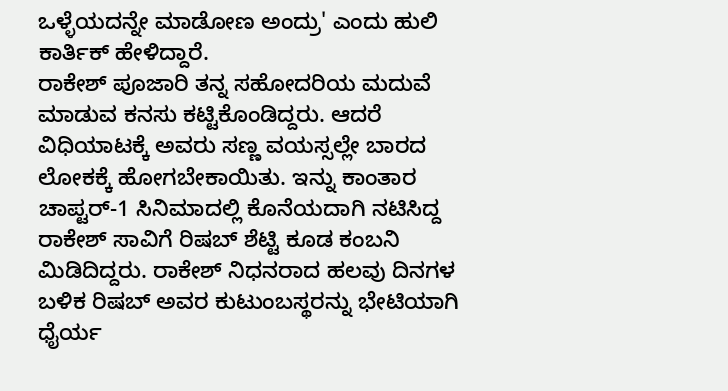ಒಳ್ಳೆಯದನ್ನೇ ಮಾಡೋಣ ಅಂದ್ರು' ಎಂದು ಹುಲಿ ಕಾರ್ತಿಕ್ ಹೇಳಿದ್ದಾರೆ.
ರಾಕೇಶ್ ಪೂಜಾರಿ ತನ್ನ ಸಹೋದರಿಯ ಮದುವೆ ಮಾಡುವ ಕನಸು ಕಟ್ಟಿಕೊಂಡಿದ್ದರು. ಆದರೆ ವಿಧಿಯಾಟಕ್ಕೆ ಅವರು ಸಣ್ಣ ವಯಸ್ಸಲ್ಲೇ ಬಾರದ ಲೋಕಕ್ಕೆ ಹೋಗಬೇಕಾಯಿತು. ಇನ್ನು ಕಾಂತಾರ ಚಾಪ್ಟರ್-1 ಸಿನಿಮಾದಲ್ಲಿ ಕೊನೆಯದಾಗಿ ನಟಿಸಿದ್ದ ರಾಕೇಶ್ ಸಾವಿಗೆ ರಿಷಬ್ ಶೆಟ್ಟಿ ಕೂಡ ಕಂಬನಿ ಮಿಡಿದಿದ್ದರು. ರಾಕೇಶ್ ನಿಧನರಾದ ಹಲವು ದಿನಗಳ ಬಳಿಕ ರಿಷಬ್ ಅವರ ಕುಟುಂಬಸ್ಥರನ್ನು ಭೇಟಿಯಾಗಿ ಧೈರ್ಯ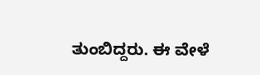ತುಂಬಿದ್ದರು. ಈ ವೇಳೆ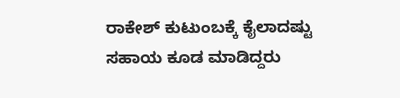ರಾಕೇಶ್ ಕುಟುಂಬಕ್ಕೆ ಕೈಲಾದಷ್ಟು ಸಹಾಯ ಕೂಡ ಮಾಡಿದ್ದರು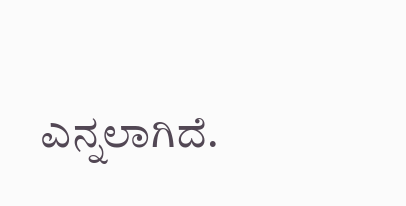ಎನ್ನಲಾಗಿದೆ.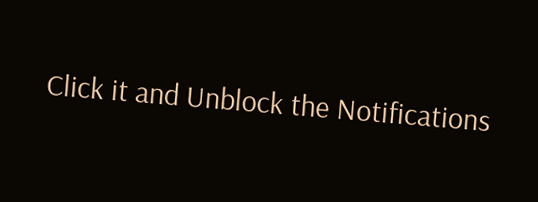Click it and Unblock the Notifications